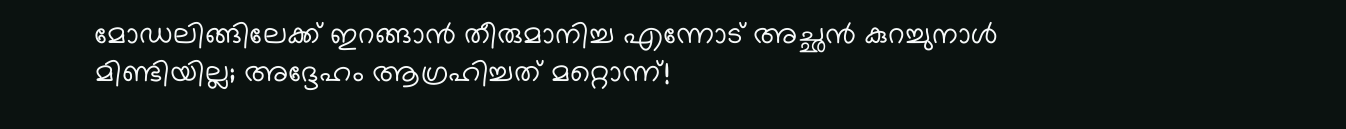മോഡലിങ്ങിലേക്ക് ഇറങ്ങാൻ തീരുമാനിച്ച എന്നോട് അച്ഛൻ കുറച്ചുനാൾ മിണ്ടിയില്ല; അദ്ദേഹം ആഗ്രഹിച്ചത് മറ്റൊന്ന്!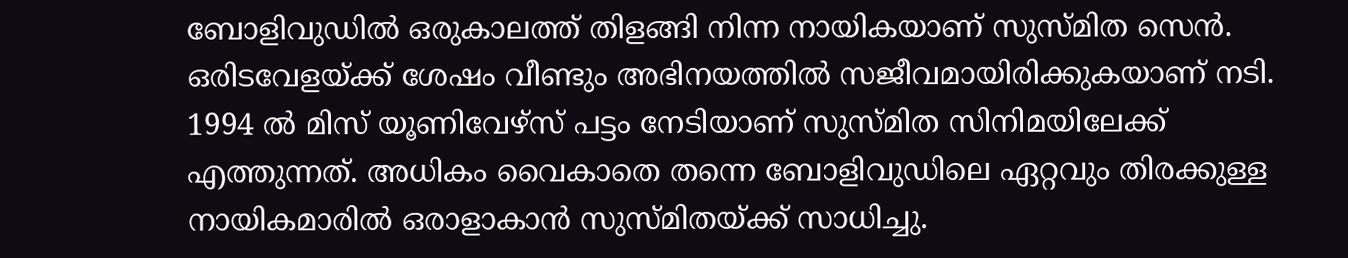ബോളിവുഡിൽ ഒരുകാലത്ത് തിളങ്ങി നിന്ന നായികയാണ് സുസ്മിത സെന്‍. ഒരിടവേളയ്ക്ക് ശേഷം വീണ്ടും അഭിനയത്തിൽ സജീവമായിരിക്കുകയാണ് നടി. 1994 ൽ മിസ് യൂണിവേഴ്‌സ് പട്ടം നേടിയാണ് സുസ്മിത സിനിമയിലേക്ക് എത്തുന്നത്. അധികം വൈകാതെ തന്നെ ബോളിവുഡിലെ ഏറ്റവും തിരക്കുള്ള നായികമാരില്‍ ഒരാളാകാൻ സുസ്മിതയ്ക്ക് സാധിച്ചു.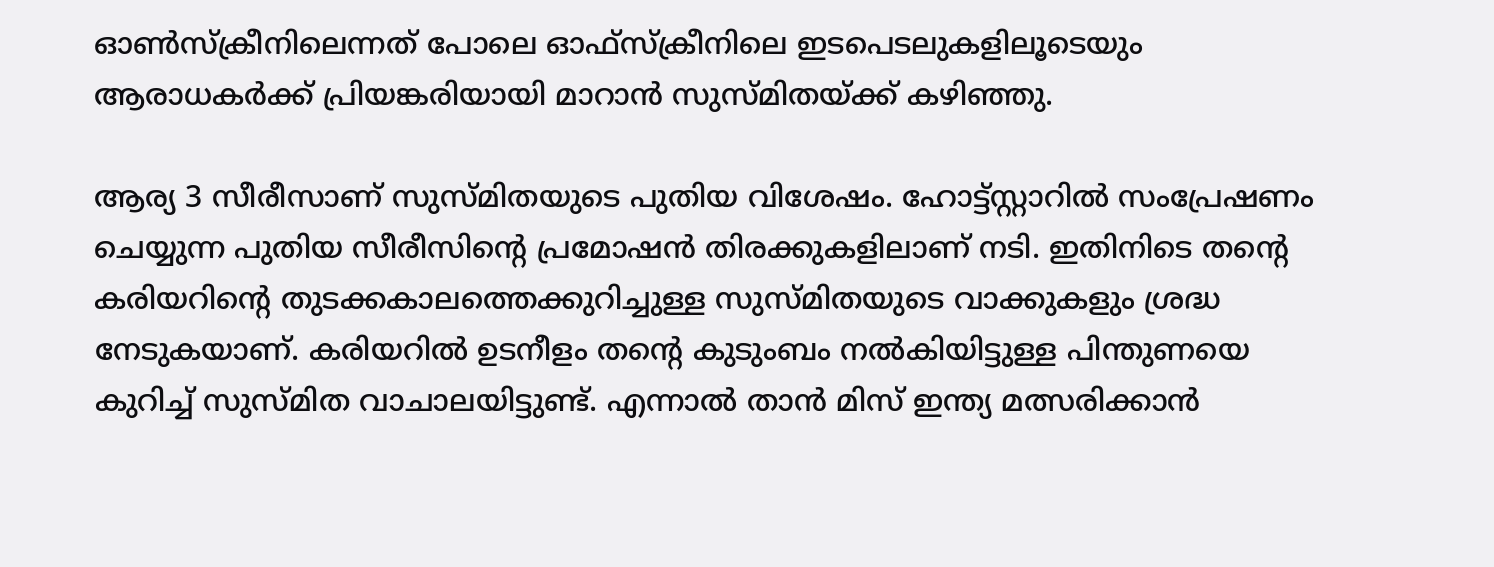ഓൺസ്‌ക്രീനിലെന്നത് പോലെ ഓഫ്‌സ്ക്രീനിലെ ഇടപെടലുകളിലൂടെയും ആരാധകർക്ക് പ്രിയങ്കരിയായി മാറാൻ സുസ്മിതയ്ക്ക് കഴിഞ്ഞു.

ആര്യ 3 സീരീസാണ് സുസ്മിതയുടെ പുതിയ വിശേഷം. ഹോട്ട്സ്റ്റാറിൽ സംപ്രേഷണം ചെയ്യുന്ന പുതിയ സീരീസിന്റെ പ്രമോഷൻ തിരക്കുകളിലാണ് നടി. ഇതിനിടെ തന്റെ കരിയറിന്റെ തുടക്കകാലത്തെക്കുറിച്ചുള്ള സുസ്മിതയുടെ വാക്കുകളും ശ്രദ്ധ നേടുകയാണ്. കരിയറിൽ ഉടനീളം തന്റെ കുടുംബം നൽകിയിട്ടുള്ള പിന്തുണയെ കുറിച്ച് സുസ്മിത വാചാലയിട്ടുണ്ട്. എന്നാൽ താൻ മിസ് ഇന്ത്യ മത്സരിക്കാൻ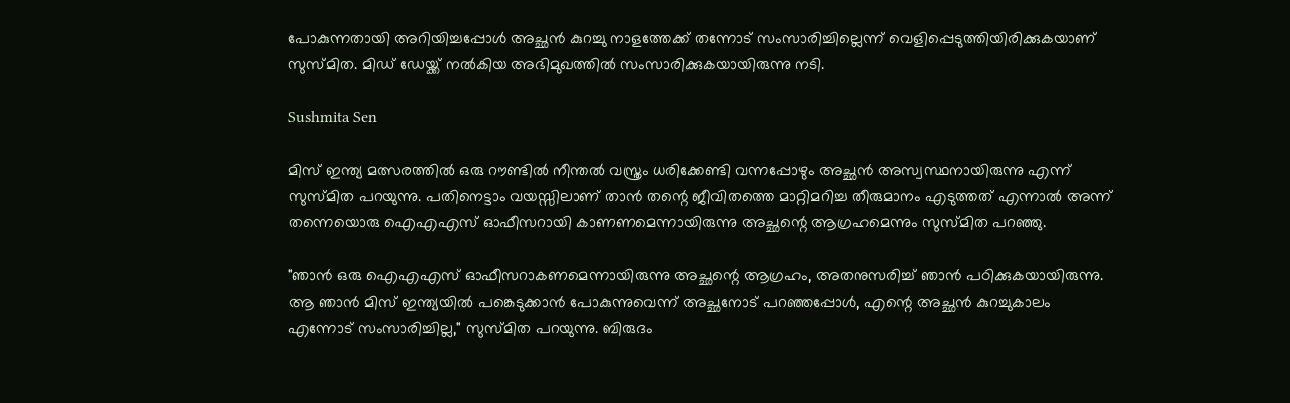പോകുന്നതായി അറിയിച്ചപ്പോൾ അച്ഛൻ കുറച്ചു നാളത്തേക്ക് തന്നോട് സംസാരിച്ചില്ലെന്ന് വെളിപ്പെടുത്തിയിരിക്കുകയാണ് സുസ്മിത. മിഡ് ഡേയ്ക്ക് നൽകിയ അഭിമുഖത്തിൽ സംസാരിക്കുകയായിരുന്നു നടി.

Sushmita Sen

മിസ് ഇന്ത്യ മത്സരത്തിൽ ഒരു റൗണ്ടിൽ നീന്തൽ വസ്ത്രം ധരിക്കേണ്ടി വന്നപ്പോഴും അച്ഛൻ അസ്വസ്ഥനായിരുന്നു എന്ന് സുസ്മിത പറയുന്നു. പതിനെട്ടാം വയസ്സിലാണ് താൻ തന്റെ ജീവിതത്തെ മാറ്റിമറിച്ച തീരുമാനം എടുത്തത് എന്നാൽ അന്ന് തന്നെയൊരു ഐഎഎസ് ഓഫീസറായി കാണണമെന്നായിരുന്നു അച്ഛന്റെ ആഗ്രഹമെന്നും സുസ്മിത പറഞ്ഞു.

"ഞാൻ ഒരു ഐഎഎസ് ഓഫീസറാകണമെന്നായിരുന്നു അച്ഛന്റെ ആഗ്രഹം, അതനുസരിച്ച് ഞാൻ പഠിക്കുകയായിരുന്നു. ആ ഞാൻ മിസ് ഇന്ത്യയിൽ പങ്കെടുക്കാൻ പോകുന്നുവെന്ന് അച്ഛനോട് പറഞ്ഞപ്പോൾ, എന്റെ അച്ഛൻ കുറച്ചുകാലം എന്നോട് സംസാരിച്ചില്ല," സുസ്മിത പറയുന്നു. ബിരുദം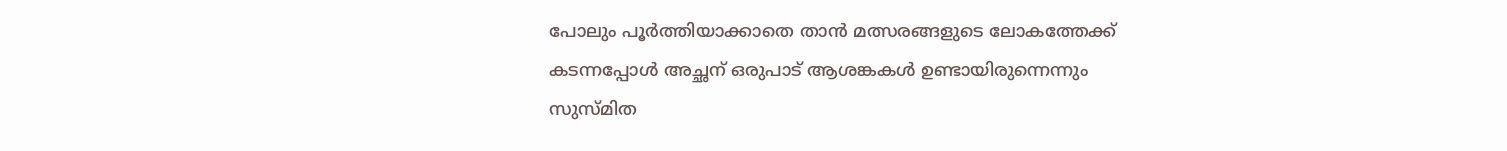പോലും പൂർത്തിയാക്കാതെ താൻ മത്സരങ്ങളുടെ ലോകത്തേക്ക് കടന്നപ്പോൾ അച്ഛന് ഒരുപാട് ആശങ്കകൾ ഉണ്ടായിരുന്നെന്നും സുസ്മിത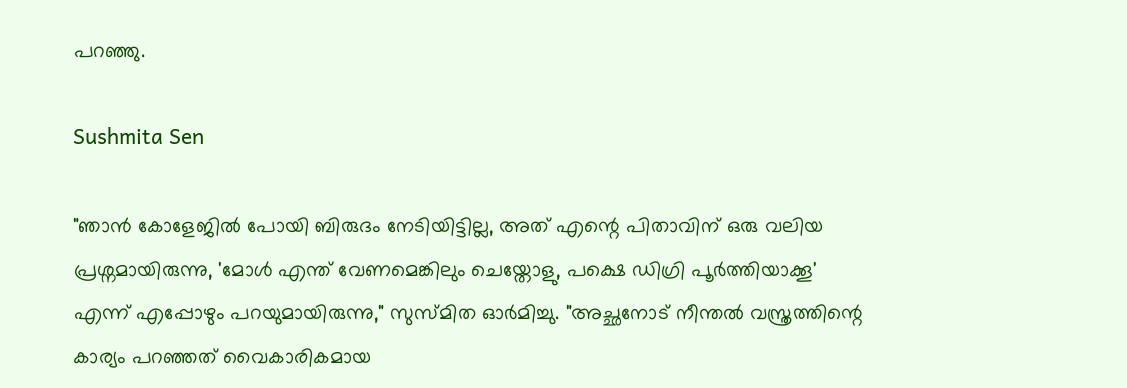പറഞ്ഞു.

Sushmita Sen

"ഞാൻ കോളേജിൽ പോയി ബിരുദം നേടിയിട്ടില്ല, അത് എന്റെ പിതാവിന് ഒരു വലിയ പ്രശ്നമായിരുന്നു, 'മോൾ എന്ത് വേണമെങ്കിലും ചെയ്തോളു, പക്ഷെ ഡിഗ്രി പൂർത്തിയാക്കൂ' എന്ന് എപ്പോഴും പറയുമായിരുന്നു," സുസ്മിത ഓർമിച്ചു. "അച്ഛനോട് നീന്തൽ വസ്ത്രത്തിന്റെ കാര്യം പറഞ്ഞത് വൈകാരികമായ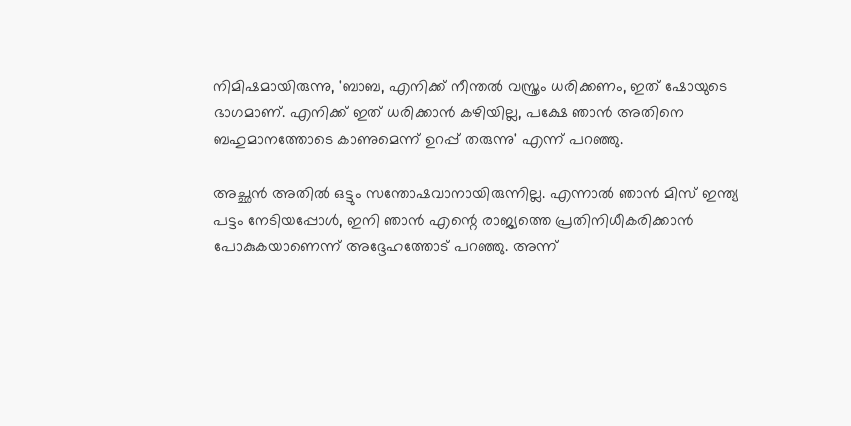നിമിഷമായിരുന്നു, 'ബാബ, എനിക്ക് നീന്തൽ വസ്ത്രം ധരിക്കണം, ഇത് ഷോയുടെ ഭാഗമാണ്. എനിക്ക് ഇത് ധരിക്കാൻ കഴിയില്ല, പക്ഷേ ഞാൻ അതിനെ ബഹുമാനത്തോടെ കാണുമെന്ന് ഉറപ്പ് തരുന്നു' എന്ന് പറഞ്ഞു.

അച്ഛൻ അതിൽ ഒട്ടും സന്തോഷവാനായിരുന്നില്ല. എന്നാൽ ഞാൻ മിസ് ഇന്ത്യ പട്ടം നേടിയപ്പോൾ, ഇനി ഞാൻ എന്റെ രാജ്യത്തെ പ്രതിനിധീകരിക്കാൻ പോകുകയാണെന്ന് അദ്ദേഹത്തോട് പറഞ്ഞു. അന്ന്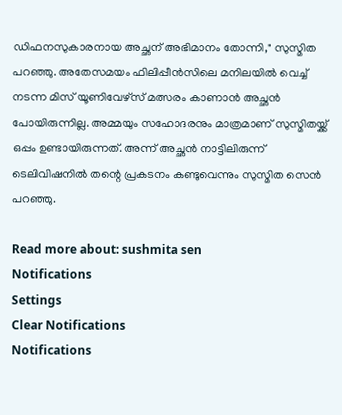ഡിഫനസുകാരനായ അച്ഛന് അഭിമാനം തോന്നി," സുസ്മിത പറഞ്ഞു. അതേസമയം ഫിലിപ്പീൻസിലെ മനിലയിൽ വെച്ച് നടന്ന മിസ് യൂണിവേഴ്സ് മത്സരം കാണാൻ അച്ഛൻ പോയിരുന്നില്ല. അമ്മയും സഹോദരനും മാത്രമാണ് സുസ്മിതയ്ക്ക് ഒപ്പം ഉണ്ടായിരുന്നത്. അന്ന് അച്ഛൻ നാട്ടിലിരുന്ന് ടെലിവിഷനിൽ തന്റെ പ്രകടനം കണ്ടുവെന്നും സുസ്മിത സെൻ പറഞ്ഞു.

Read more about: sushmita sen
Notifications
Settings
Clear Notifications
Notifications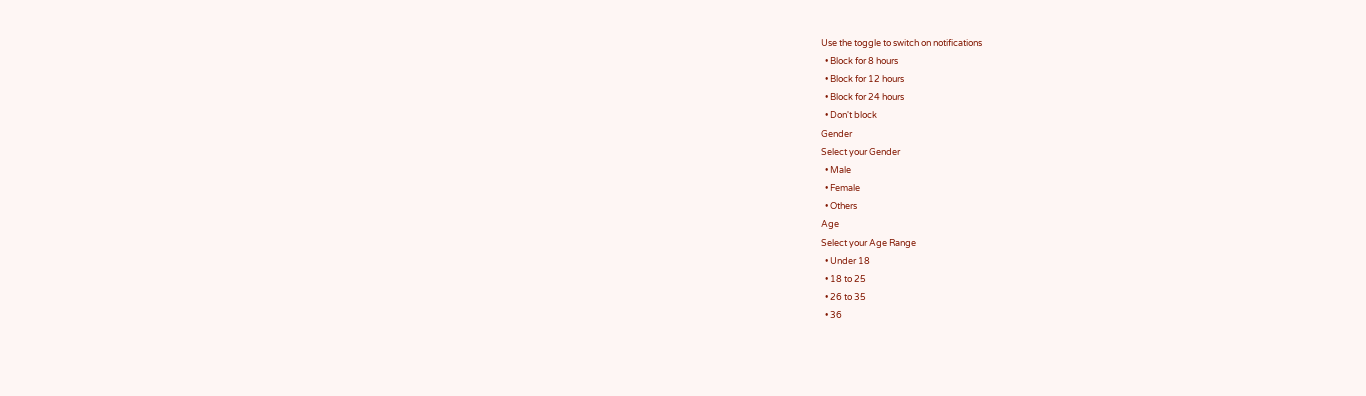Use the toggle to switch on notifications
  • Block for 8 hours
  • Block for 12 hours
  • Block for 24 hours
  • Don't block
Gender
Select your Gender
  • Male
  • Female
  • Others
Age
Select your Age Range
  • Under 18
  • 18 to 25
  • 26 to 35
  • 36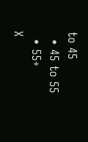to 45
  • 45 to 55
  • 55+
X